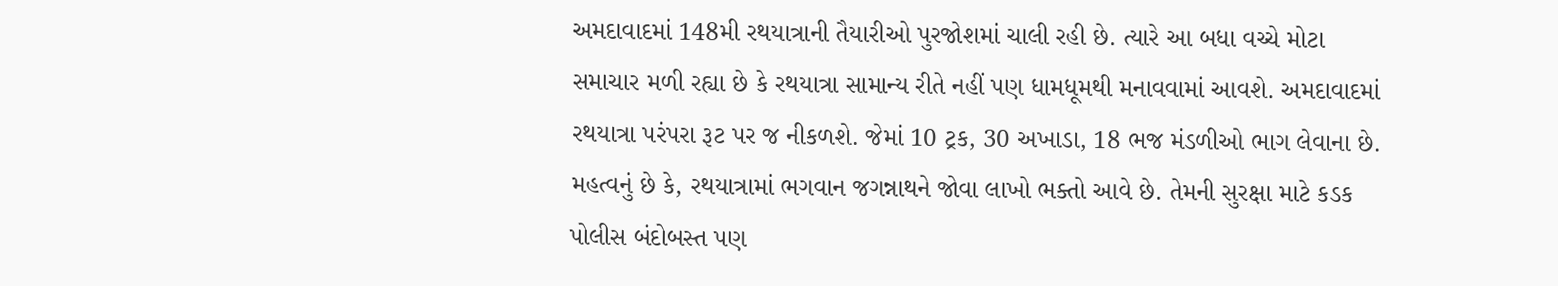અમદાવાદમાં 148મી રથયાત્રાની તૈયારીઓ પુરજોશમાં ચાલી રહી છે. ત્યારે આ બધા વચ્ચે મોટા સમાચાર મળી રહ્યા છે કે રથયાત્રા સામાન્ય રીતે નહીં પણ ધામધૂમથી મનાવવામાં આવશે. અમદાવાદમાં રથયાત્રા પરંપરા રૂટ પર જ નીકળશે. જેમાં 10 ટ્રક, 30 અખાડા, 18 ભજ મંડળીઓ ભાગ લેવાના છે. મહત્વનું છે કે, રથયાત્રામાં ભગવાન જગન્નાથને જોવા લાખો ભક્તો આવે છે. તેમની સુરક્ષા માટે કડક પોલીસ બંદોબસ્ત પણ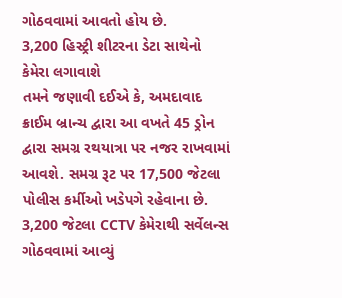ગોઠવવામાં આવતો હોય છે.
3,200 હિસ્ટ્રી શીટરના ડેટા સાથેનો કેમેરા લગાવાશે
તમને જણાવી દઈએ કે, અમદાવાદ ક્રાઈમ બ્રાન્ચ દ્વારા આ વખતે 45 ડ્રોન દ્વારા સમગ્ર રથયાત્રા પર નજર રાખવામાં આવશે. સમગ્ર રૂટ પર 17,500 જેટલા પોલીસ કર્મીઓ ખડેપગે રહેવાના છે. 3,200 જેટલા CCTV કેમેરાથી સર્વેલન્સ ગોઠવવામાં આવ્યું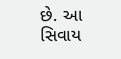છે. આ સિવાય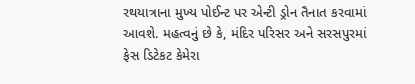રથયાત્રાના મુખ્ય પોઈન્ટ પર એન્ટી ડ્રોન તૈનાત કરવામાં આવશે. મહત્વનું છે કે, મંદિર પરિસર અને સરસપુરમાં ફેસ ડિટેકટ કેમેરા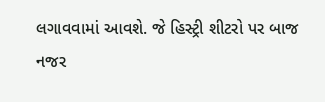લગાવવામાં આવશે. જે હિસ્ટ્રી શીટરો પર બાજ નજર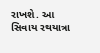રાખશે. આ સિવાય રથયાત્રા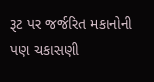રૂટ પર જર્જરિત મકાનોની પણ ચકાસણી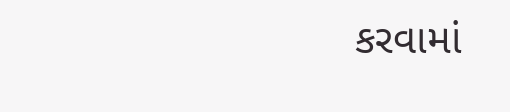કરવામાં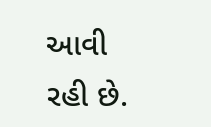આવી રહી છે.